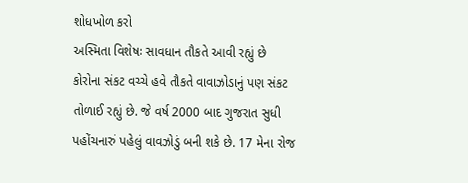શોધખોળ કરો
અસ્મિતા વિશેષઃ સાવધાન તૌકતે આવી રહ્યું છે
કોરોના સંકટ વચ્ચે હવે તૌકતે વાવાઝોડાનું પણ સંકટ તોળાઈ રહ્યું છે. જે વર્ષ 2000 બાદ ગુજરાત સુધી પહોંચનારું પહેલું વાવઝોડું બની શકે છે. 17 મેના રોજ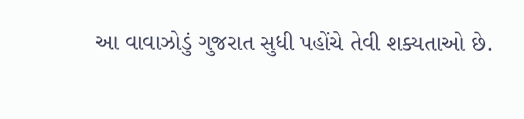આ વાવાઝોડું ગુજરાત સુધી પહોંચે તેવી શક્યતાઓ છે.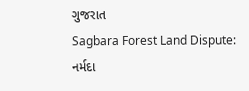ગુજરાત
Sagbara Forest Land Dispute: નર્મદા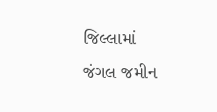જિલ્લામાં જંગલ જમીન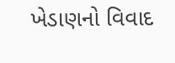ખેડાણનો વિવાદ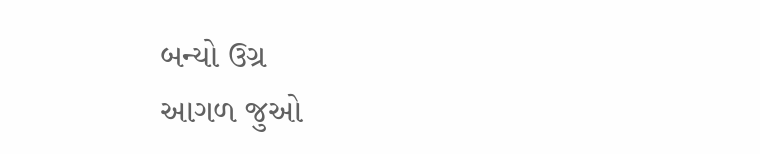બન્યો ઉગ્ર
આગળ જુઓ